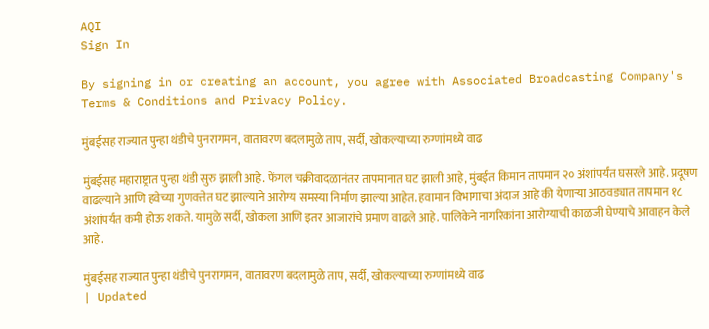AQI
Sign In

By signing in or creating an account, you agree with Associated Broadcasting Company's Terms & Conditions and Privacy Policy.

मुंबईसह राज्यात पुन्हा थंडीचे पुनरागमन, वातावरण बदलामुळे ताप, सर्दी, खोकल्याच्या रुग्णांमध्ये वाढ

मुंबईसह महाराष्ट्रात पुन्हा थंडी सुरु झाली आहे. फेंगल चक्रीवादळानंतर तापमानात घट झाली आहे, मुंबईत किमान तापमान २० अंशांपर्यंत घसरले आहे. प्रदूषण वाढल्याने आणि हवेच्या गुणवत्तेत घट झाल्याने आरोग्य समस्या निर्माण झाल्या आहेत. हवामान विभागाचा अंदाज आहे की येणाऱ्या आठवड्यात तापमान १८ अंशांपर्यंत कमी होऊ शकते. यामुळे सर्दी, खोकला आणि इतर आजारांचे प्रमाण वाढले आहे. पालिकेने नागरिकांना आरोग्याची काळजी घेण्याचे आवाहन केले आहे.

मुंबईसह राज्यात पुन्हा थंडीचे पुनरागमन, वातावरण बदलामुळे ताप, सर्दी, खोकल्याच्या रुग्णांमध्ये वाढ
| Updated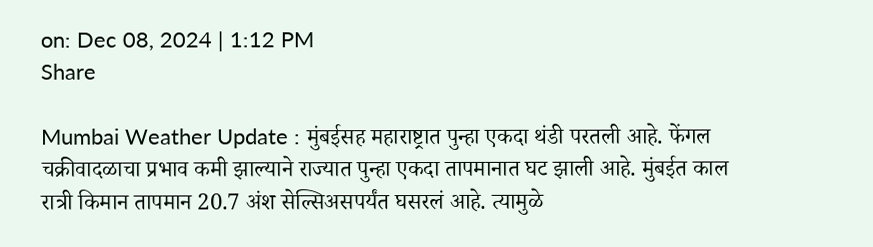on: Dec 08, 2024 | 1:12 PM
Share

Mumbai Weather Update : मुंबईसह महाराष्ट्रात पुन्हा एकदा थंडी परतली आहे. फेंगल चक्रीवादळाचा प्रभाव कमी झाल्याने राज्यात पुन्हा एकदा तापमानात घट झाली आहे. मुंबईत काल रात्री किमान तापमान 20.7 अंश सेल्सिअसपर्यंत घसरलं आहे. त्यामुळे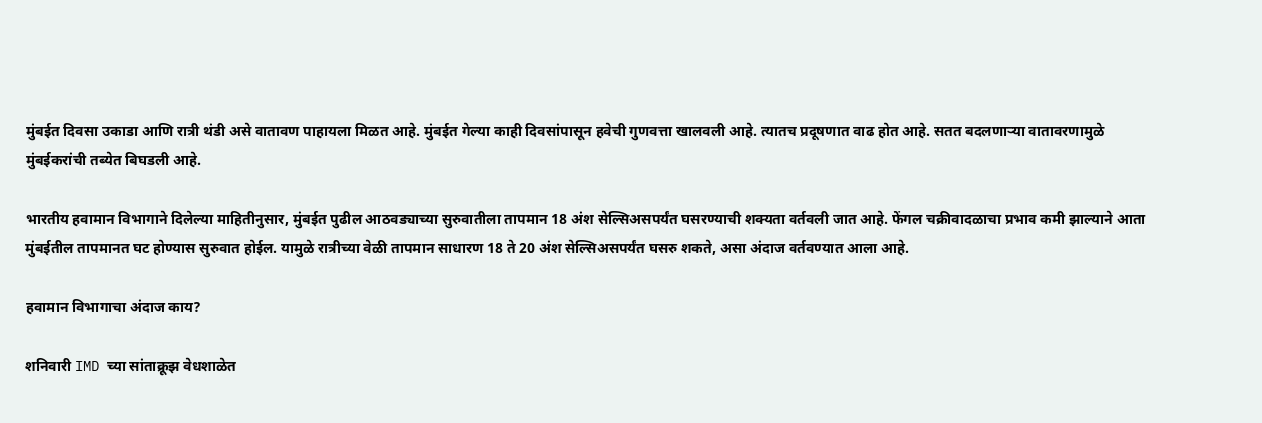मुंबईत दिवसा उकाडा आणि रात्री थंडी असे वातावण पाहायला मिळत आहे. मुंबईत गेल्या काही दिवसांपासून हवेची गुणवत्ता खालवली आहे. त्यातच प्रदूषणात वाढ होत आहे. सतत बदलणाऱ्या वातावरणामुळे मुंबईकरांची तब्येत बिघडली आहे.

भारतीय हवामान विभागाने दिलेल्या माहितीनुसार, मुंबईत पुढील आठवड्याच्या सुरुवातीला तापमान 18 अंश सेल्सिअसपर्यंत घसरण्याची शक्यता वर्तवली जात आहे. फेंगल चक्रीवादळाचा प्रभाव कमी झाल्याने आता मुंबईतील तापमानत घट होण्यास सुरुवात होईल. यामुळे रात्रीच्या वेळी तापमान साधारण 18 ते 20 अंश सेल्सिअसपर्यंत घसरु शकते, असा अंदाज वर्तवण्यात आला आहे.

हवामान विभागाचा अंदाज काय?

शनिवारी IMD च्या सांताक्रूझ वेधशाळेत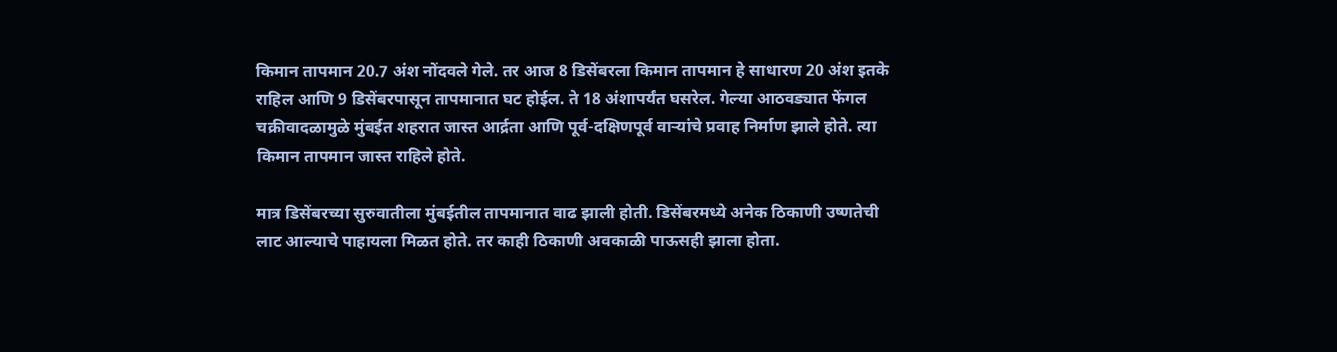किमान तापमान 20.7 अंश नोंदवले गेले. तर आज 8 डिसेंबरला किमान तापमान हे साधारण 20 अंश इतके राहिल आणि 9 डिसेंबरपासून तापमानात घट होईल. ते 18 अंशापर्यंत घसरेल. गेल्या आठवड्यात फेंगल चक्रीवादळामुळे मुंबईत शहरात जास्त आर्द्रता आणि पूर्व-दक्षिणपूर्व वाऱ्यांचे प्रवाह निर्माण झाले होते. त्या किमान तापमान जास्त राहिले होते.

मात्र डिसेंबरच्या सुरुवातीला मुंबईतील तापमानात वाढ झाली होती. डिसेंबरमध्ये अनेक ठिकाणी उष्णतेची लाट आल्याचे पाहायला मिळत होते. तर काही ठिकाणी अवकाळी पाऊसही झाला होता.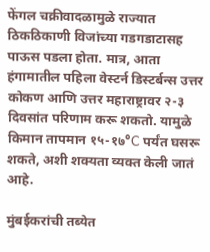फेंगल चक्रीवादळामुळे राज्यात ठिकठिकाणी विजांच्या गडगडाटासह पाऊस पडला होता. मात्र, आता हंगामातील पहिला वेस्टर्न डिस्टर्बन्स उत्तर कोकण आणि उत्तर महाराष्ट्रावर २-३ दिवसांत परिणाम करू शकतो. यामुळे किमान तापमान १५-१७°C पर्यंत घसरू शकते, अशी शक्यता व्यक्त केली जातं आहे.

मुंबईकरांची तब्येत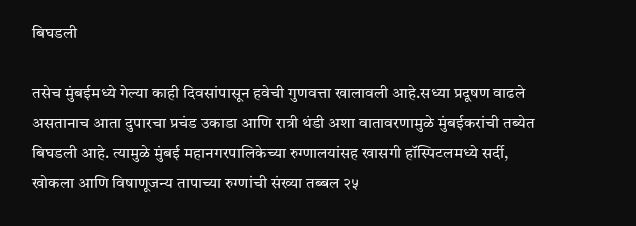बिघडली

तसेच मुंबईमध्ये गेल्या काही दिवसांपासून हवेची गुणवत्ता खालावली आहे.सध्या प्रदूषण वाढले असतानाच आता दुपारचा प्रचंड उकाडा आणि रात्री थंडी अशा वातावरणामुळे मुंबईकरांची तब्येत बिघडली आहे. त्यामुळे मुंबई महानगरपालिकेच्या रुग्णालयांसह खासगी हॉस्पिटलमध्ये सर्दी, खोकला आणि विषाणूजन्य तापाच्या रुग्णांची संख्या तब्बल २५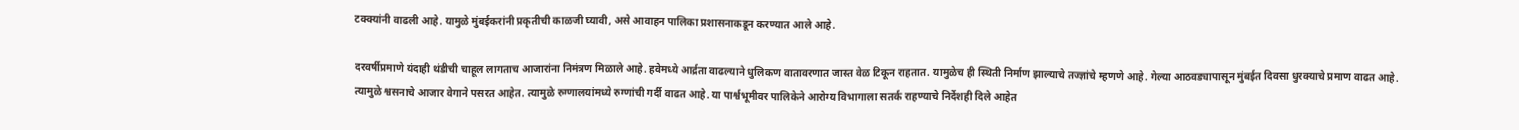टक्क्यांनी वाढली आहे. यामुळे मुंबईकरांनी प्रकृतीची काळजी घ्यावी, असे आवाहन पालिका प्रशासनाकडून करण्यात आले आहे.

दरवर्षीप्रमाणे यंदाही थंडीची चाहूल लागताच आजारांना निमंत्रण मिळाले आहे. हवेमध्ये आर्द्रता वाढल्याने धुलिकण वातावरणात जास्त वेळ टिकून राहतात. यामुळेच ही स्थिती निर्माण झाल्याचे तज्ज्ञांचे म्हणणे आहे. गेल्या आठवड्यापासून मुंबईत दिवसा धुरक्याचे प्रमाण वाढत आहे. त्यामुळे श्वसनाचे आजार वेगाने पसरत आहेत. त्यामुळे रुग्णालयांमध्ये रुग्णांची गर्दी वाढत आहे. या पार्श्वभूमीवर पालिकेने आरोग्य विभागाला सतर्क राहण्याचे निर्देशही दिले आहेत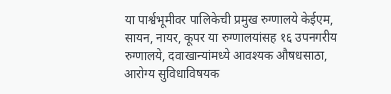या पार्श्वभूमीवर पालिकेची प्रमुख रुग्णालये केईएम, सायन, नायर, कूपर या रुग्णालयांसह १६ उपनगरीय रुग्णालये, दवाखान्यांमध्ये आवश्यक औषधसाठा, आरोग्य सुविधाविषयक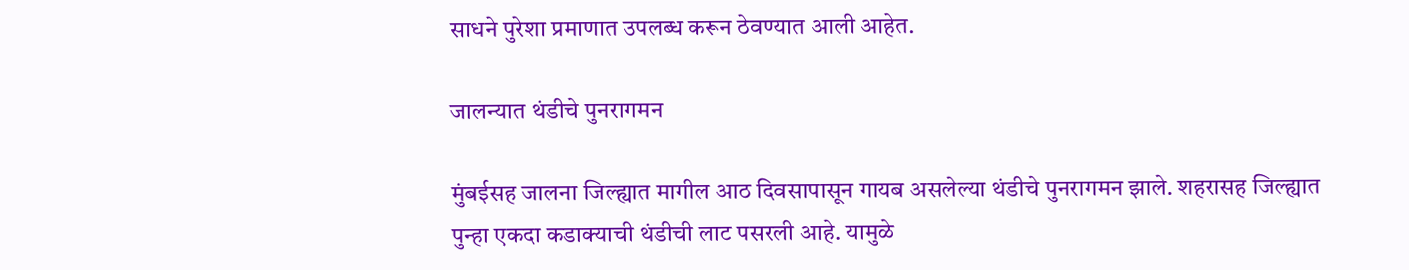साधने पुरेशा प्रमाणात उपलब्ध करून ठेवण्यात आली आहेत.

जालन्यात थंडीचे पुनरागमन

मुंबईसह जालना जिल्ह्यात मागील आठ दिवसापासून गायब असलेल्या थंडीचे पुनरागमन झाले. शहरासह जिल्ह्यात पुन्हा एकदा कडाक्याची थंडीची लाट पसरली आहे. यामुळे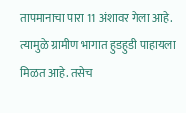तापमानाचा पारा 11 अंशावर गेला आहे. त्यामुळे ग्रामीण भागात हुडहुडी पाहायला मिळत आहे. तसेच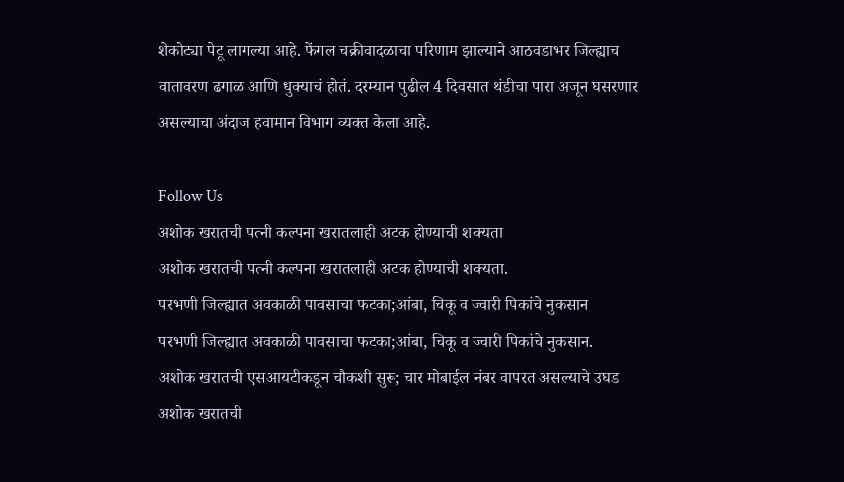शेकोट्या पेटू लागल्या आहे. फेंगल चक्रीवादळाचा परिणाम झाल्याने आठवडाभर जिल्ह्याच वातावरण ढगाळ आणि धुक्याचं होतं. दरम्यान पुढील 4 दिवसात थंडीचा पारा अजून घसरणार असल्याचा अंदाज हवामान विभाग व्यक्त केला आहे.

Follow Us
अशोक खरातची पत्नी कल्पना खरातलाही अटक होण्याची शक्यता
अशोक खरातची पत्नी कल्पना खरातलाही अटक होण्याची शक्यता.
परभणी जिल्ह्यात अवकाळी पावसाचा फटका;आंबा, चिकू व ज्वारी पिकांचे नुकसान
परभणी जिल्ह्यात अवकाळी पावसाचा फटका;आंबा, चिकू व ज्वारी पिकांचे नुकसान.
अशोक खरातची एसआयटीकडून चौकशी सुरू; चार मोबाईल नंबर वापरत असल्याचे उघड
अशोक खरातची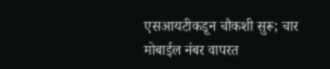एसआयटीकडून चौकशी सुरू; चार मोबाईल नंबर वापरत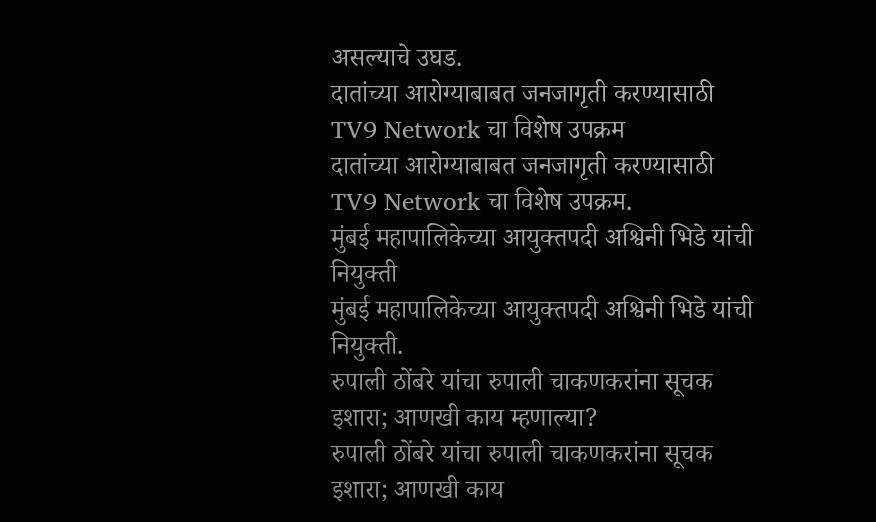असल्याचे उघड.
दातांच्या आरोग्याबाबत जनजागृती करण्यासाठी TV9 Network चा विशेष उपक्रम
दातांच्या आरोग्याबाबत जनजागृती करण्यासाठी TV9 Network चा विशेष उपक्रम.
मुंबई महापालिकेच्या आयुक्तपदी अश्विनी भिडे यांची नियुक्ती
मुंबई महापालिकेच्या आयुक्तपदी अश्विनी भिडे यांची नियुक्ती.
रुपाली ठोंबरे यांचा रुपाली चाकणकरांना सूचक इशारा; आणखी काय म्हणाल्या?
रुपाली ठोंबरे यांचा रुपाली चाकणकरांना सूचक इशारा; आणखी काय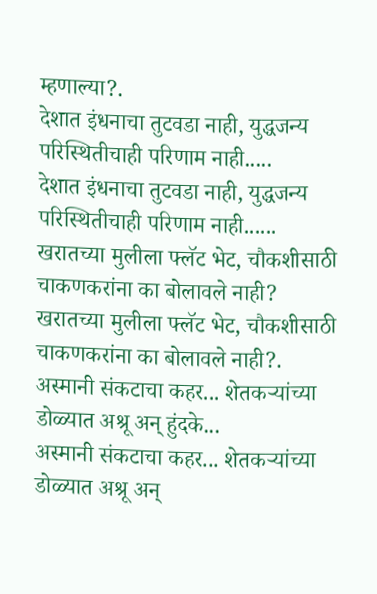म्हणाल्या?.
देशात इंधनाचा तुटवडा नाही, युद्धजन्य परिस्थितीचाही परिणाम नाही.....
देशात इंधनाचा तुटवडा नाही, युद्धजन्य परिस्थितीचाही परिणाम नाही......
खरातच्या मुलीला फ्लॅट भेट, चौकशीसाठी चाकणकरांना का बोलावले नाही?
खरातच्या मुलीला फ्लॅट भेट, चौकशीसाठी चाकणकरांना का बोलावले नाही?.
अस्मानी संकटाचा कहर... शेतकऱ्यांच्या डोळ्यात अश्रू अन् हुंदके...
अस्मानी संकटाचा कहर... शेतकऱ्यांच्या डोळ्यात अश्रू अन्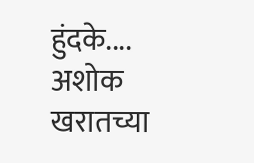हुंदके....
अशोक खरातच्या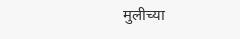मुलीच्या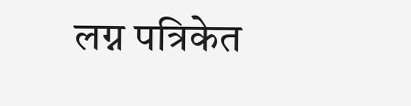लग्न पत्रिकेत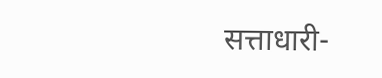सत्ताधारी-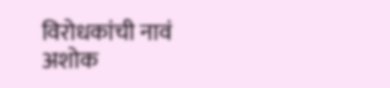विरोधकांची नावं
अशोक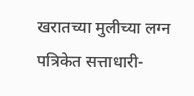खरातच्या मुलीच्या लग्न पत्रिकेत सत्ताधारी-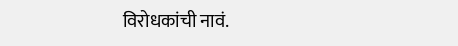विरोधकांची नावं.